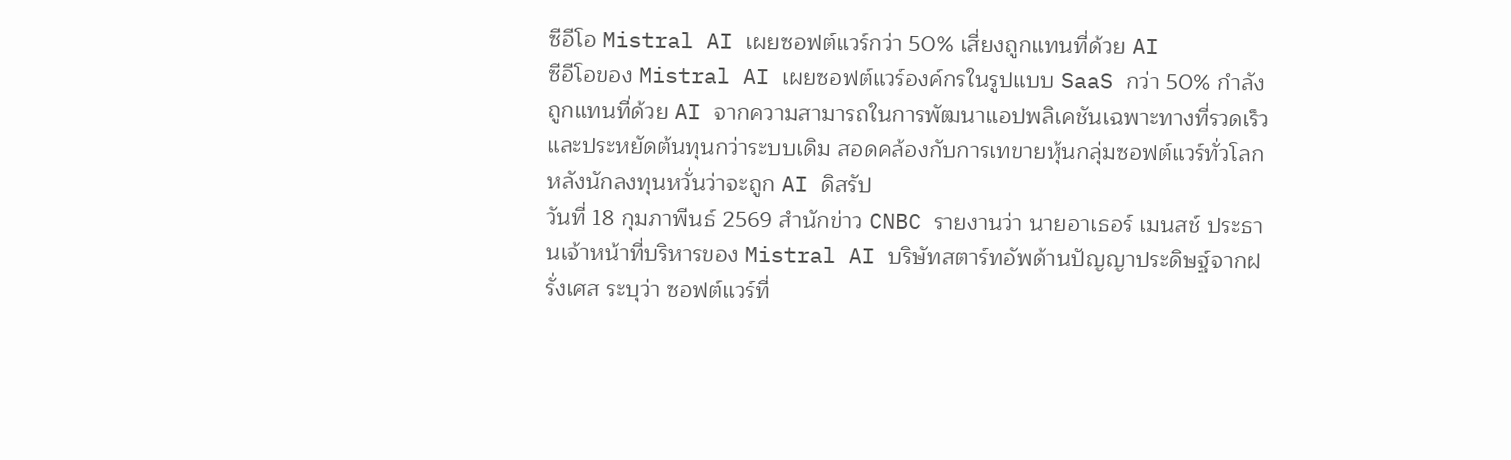ซีอีโอ Mistral AI เผยซอฟต์แวร์กว่า 50% เสี่ยงถูกแทนที่ด้วย AI
ซีอีโอของ Mistral AI เผยซอฟต์แวร์องค์กรในรูปแบบ SaaS กว่า 50% กำลังถูกแทนที่ด้วย AI จากความสามารถในการพัฒนาแอปพลิเคชันเฉพาะทางที่รวดเร็ว และประหยัดต้นทุนกว่าระบบเดิม สอดคล้องกับการเทขายหุ้นกลุ่มซอฟต์แวร์ทั่วโลก หลังนักลงทุนหวั่นว่าจะถูก AI ดิสรัป
วันที่ 18 กุมภาพีนธ์ 2569 สำนักข่าว CNBC รายงานว่า นายอาเธอร์ เมนสช์ ประธานเจ้าหน้าที่บริหารของ Mistral AI บริษัทสตาร์ทอัพด้านปัญญาประดิษฐ์จากฝรั่งเศส ระบุว่า ซอฟต์แวร์ที่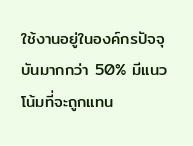ใช้งานอยู่ในองค์กรปัจจุบันมากกว่า 50% มีแนวโน้มที่จะถูกแทน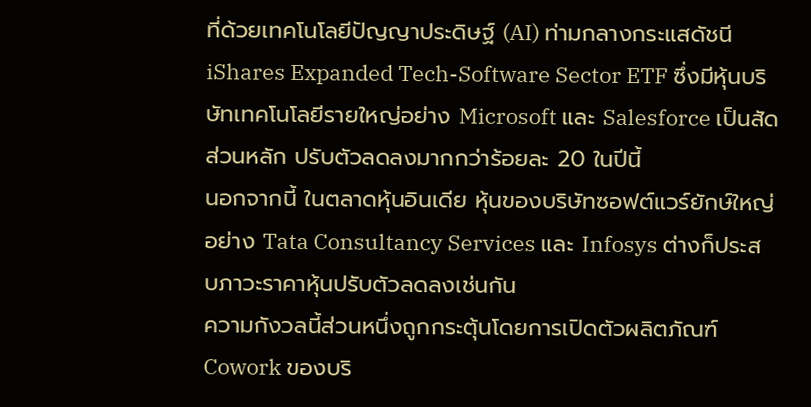ที่ด้วยเทคโนโลยีปัญญาประดิษฐ์ (AI) ท่ามกลางกระแสดัชนี iShares Expanded Tech-Software Sector ETF ซึ่งมีหุ้นบริษัทเทคโนโลยีรายใหญ่อย่าง Microsoft และ Salesforce เป็นสัดส่วนหลัก ปรับตัวลดลงมากกว่าร้อยละ 20 ในปีนี้
นอกจากนี้ ในตลาดหุ้นอินเดีย หุ้นของบริษัทซอฟต์แวร์ยักษ์ใหญ่อย่าง Tata Consultancy Services และ Infosys ต่างก็ประสบภาวะราคาหุ้นปรับตัวลดลงเช่นกัน
ความกังวลนี้ส่วนหนึ่งถูกกระตุ้นโดยการเปิดตัวผลิตภัณฑ์ Cowork ของบริ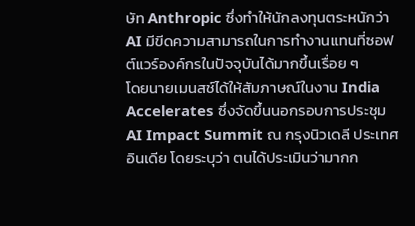ษัท Anthropic ซึ่งทำให้นักลงทุนตระหนักว่า AI มีขีดความสามารถในการทำงานแทนที่ซอฟต์แวร์องค์กรในปัจจุบันได้มากขึ้นเรื่อย ๆ
โดยนายเมนสช์ได้ให้สัมภาษณ์ในงาน India Accelerates ซึ่งจัดขึ้นนอกรอบการประชุม AI Impact Summit ณ กรุงนิวเดลี ประเทศอินเดีย โดยระบุว่า ตนได้ประเมินว่ามากก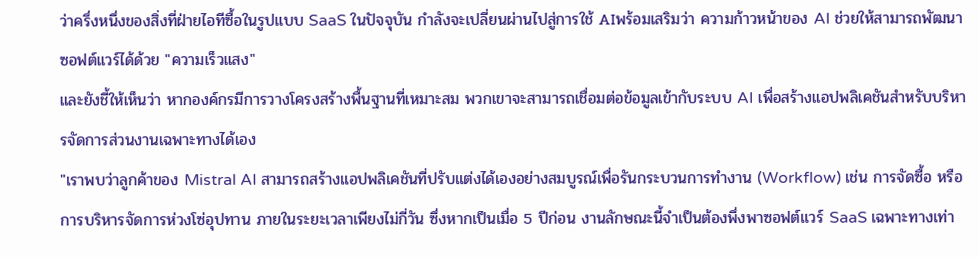ว่าครึ่งหนึ่งของสิ่งที่ฝ่ายไอทีซื้อในรูปแบบ SaaS ในปัจจุบัน กำลังจะเปลี่ยนผ่านไปสู่การใช้ AIพร้อมเสริมว่า ความก้าวหน้าของ AI ช่วยให้สามารถพัฒนาซอฟต์แวร์ได้ด้วย "ความเร็วแสง"
และยังชี้ให้เห็นว่า หากองค์กรมีการวางโครงสร้างพื้นฐานที่เหมาะสม พวกเขาจะสามารถเชื่อมต่อข้อมูลเข้ากับระบบ AI เพื่อสร้างแอปพลิเคชันสำหรับบริหารจัดการส่วนงานเฉพาะทางได้เอง
"เราพบว่าลูกค้าของ Mistral AI สามารถสร้างแอปพลิเคชันที่ปรับแต่งได้เองอย่างสมบูรณ์เพื่อรันกระบวนการทำงาน (Workflow) เช่น การจัดซื้อ หรือการบริหารจัดการห่วงโซ่อุปทาน ภายในระยะเวลาเพียงไม่กี่วัน ซึ่งหากเป็นเมื่อ 5 ปีก่อน งานลักษณะนี้จำเป็นต้องพึ่งพาซอฟต์แวร์ SaaS เฉพาะทางเท่า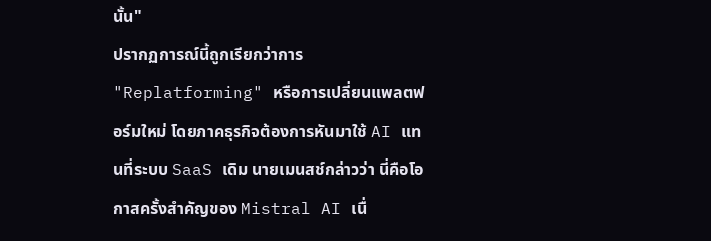นั้น"
ปรากฏการณ์นี้ถูกเรียกว่าการ "Replatforming" หรือการเปลี่ยนแพลตฟอร์มใหม่ โดยภาคธุรกิจต้องการหันมาใช้ AI แทนที่ระบบ SaaS เดิม นายเมนสช์กล่าวว่า นี่คือโอกาสครั้งสำคัญของ Mistral AI เนื่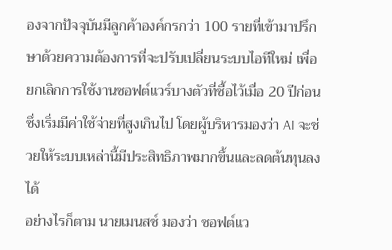องจากปัจจุบันมีลูกค้าองค์กรกว่า 100 รายที่เข้ามาปรึกษาด้วยความต้องการที่จะปรับเปลี่ยนระบบไอทีใหม่ เพื่อยกเลิกการใช้งานซอฟต์แวร์บางตัวที่ซื้อไว้เมื่อ 20 ปีก่อน ซึ่งเริ่มมีค่าใช้จ่ายที่สูงเกินไป โดยผู้บริหารมองว่า AI จะช่วยให้ระบบเหล่านี้มีประสิทธิภาพมากขึ้นและลดต้นทุนลงได้
อย่างไรก็ตาม นายเมนสช์ มองว่า ซอฟต์แว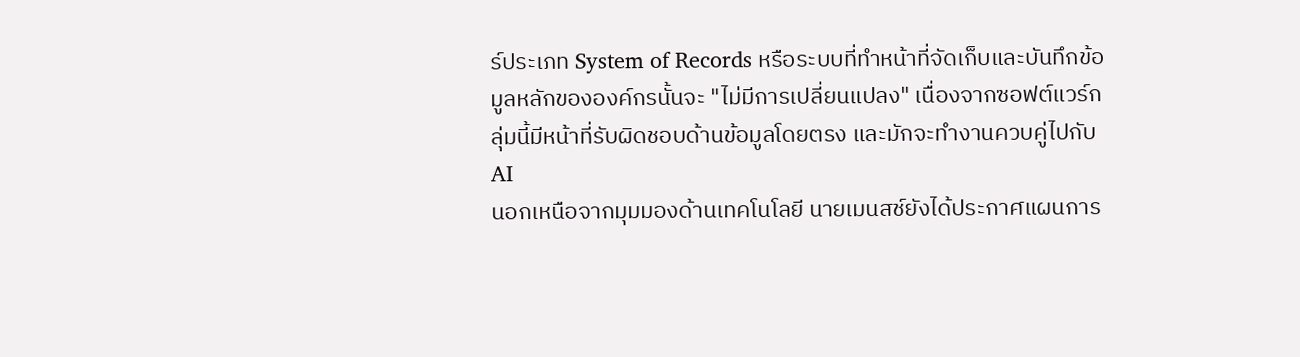ร์ประเภท System of Records หรือระบบที่ทำหน้าที่จัดเก็บและบันทึกข้อมูลหลักขององค์กรนั้นจะ "ไม่มีการเปลี่ยนแปลง" เนื่องจากซอฟต์แวร์กลุ่มนี้มีหน้าที่รับผิดชอบด้านข้อมูลโดยตรง และมักจะทำงานควบคู่ไปกับ AI
นอกเหนือจากมุมมองด้านเทคโนโลยี นายเมนสช์ยังได้ประกาศแผนการ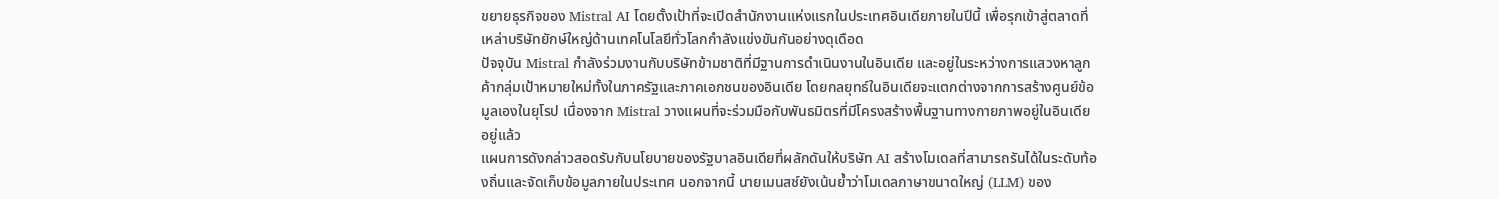ขยายธุรกิจของ Mistral AI โดยตั้งเป้าที่จะเปิดสำนักงานแห่งแรกในประเทศอินเดียภายในปีนี้ เพื่อรุกเข้าสู่ตลาดที่เหล่าบริษัทยักษ์ใหญ่ด้านเทคโนโลยีทั่วโลกกำลังแข่งขันกันอย่างดุเดือด
ปัจจุบัน Mistral กำลังร่วมงานกับบริษัทข้ามชาติที่มีฐานการดำเนินงานในอินเดีย และอยู่ในระหว่างการแสวงหาลูกค้ากลุ่มเป้าหมายใหม่ทั้งในภาครัฐและภาคเอกชนของอินเดีย โดยกลยุทธ์ในอินเดียจะแตกต่างจากการสร้างศูนย์ข้อมูลเองในยุโรป เนื่องจาก Mistral วางแผนที่จะร่วมมือกับพันธมิตรที่มีโครงสร้างพื้นฐานทางกายภาพอยู่ในอินเดียอยู่แล้ว
แผนการดังกล่าวสอดรับกับนโยบายของรัฐบาลอินเดียที่ผลักดันให้บริษัท AI สร้างโมเดลที่สามารถรันได้ในระดับท้องถิ่นและจัดเก็บข้อมูลภายในประเทศ นอกจากนี้ นายเมนสช์ยังเน้นย้ำว่าโมเดลภาษาขนาดใหญ่ (LLM) ของ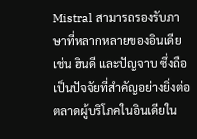Mistral สามารถรองรับภาษาที่หลากหลายของอินเดีย เช่น ฮินดี และปัญจาบ ซึ่งถือเป็นปัจจัยที่สำคัญอย่างยิ่งต่อตลาดผู้บริโภคในอินเดียใน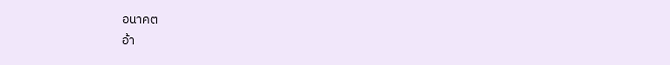อนาคต
อ้า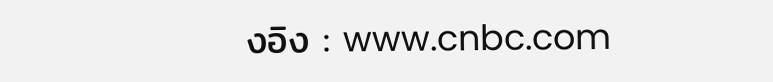งอิง : www.cnbc.com